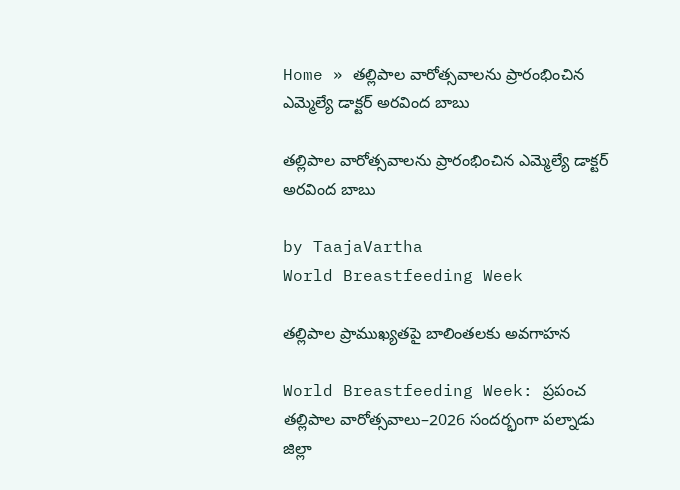Home » తల్లిపాల వారోత్సవాలను ప్రారంభించిన ఎమ్మెల్యే డాక్టర్ అరవింద బాబు

తల్లిపాల వారోత్సవాలను ప్రారంభించిన ఎమ్మెల్యే డాక్టర్ అరవింద బాబు

by TaajaVartha
World Breastfeeding Week

తల్లిపాల ప్రాముఖ్యతపై బాలింతలకు అవగాహన

World Breastfeeding Week: ప్రపంచ తల్లిపాల వారోత్సవాలు–2026 సందర్భంగా పల్నాడు జిల్లా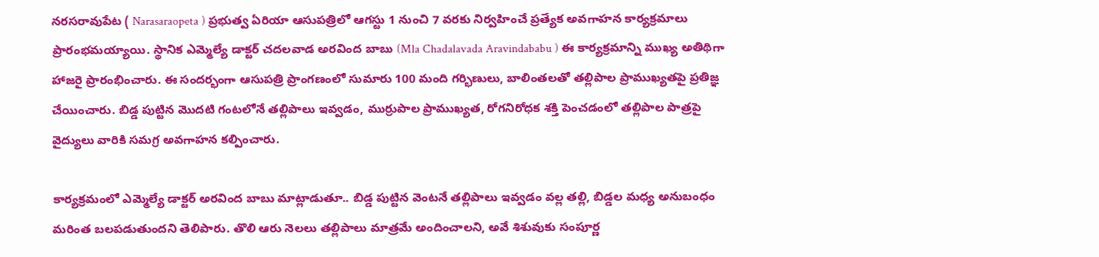నరసరావుపేట ( Narasaraopeta ) ప్రభుత్వ ఏరియా ఆసుపత్రిలో ఆగస్టు 1 నుంచి 7 వరకు నిర్వహించే ప్రత్యేక అవగాహన కార్యక్రమాలు ప్రారంభమయ్యాయి. స్థానిక ఎమ్మెల్యే డాక్టర్ చదలవాడ అరవింద బాబు (Mla Chadalavada Aravindababu ) ఈ కార్యక్రమాన్ని ముఖ్య అతిథిగా హాజరై ప్రారంభించారు. ఈ సందర్భంగా ఆసుపత్రి ప్రాంగణంలో సుమారు 100 మంది గర్భిణులు, బాలింతలతో తల్లిపాల ప్రాముఖ్యతపై ప్రతిజ్ఞ చేయించారు. బిడ్డ పుట్టిన మొదటి గంటలోనే తల్లిపాలు ఇవ్వడం, ముర్రుపాల ప్రాముఖ్యత, రోగనిరోధక శక్తి పెంచడంలో తల్లిపాల పాత్రపై వైద్యులు వారికి సమగ్ర అవగాహన కల్పించారు.

కార్యక్రమంలో ఎమ్మెల్యే డాక్టర్ అరవింద బాబు మాట్లాడుతూ.. బిడ్డ పుట్టిన వెంటనే తల్లిపాలు ఇవ్వడం వల్ల తల్లి, బిడ్డల మధ్య అనుబంధం మరింత బలపడుతుందని తెలిపారు. తొలి ఆరు నెలలు తల్లిపాలు మాత్రమే అందించాలని, అవే శిశువుకు సంపూర్ణ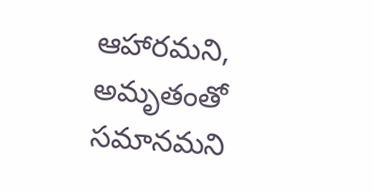ఆహారమని, అమృతంతో సమానమని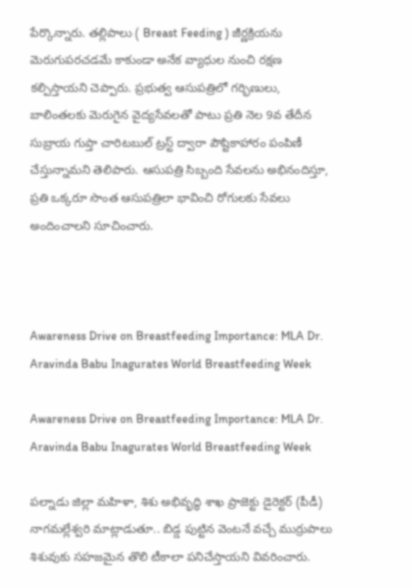పేర్కొన్నారు. తల్లిపాలు ( Breast Feeding ) జీర్ణక్రియను మెరుగుపరచడమే కాకుండా అనేక వ్యాధుల నుంచి రక్షణ కల్పిస్తాయని చెప్పారు. ప్రభుత్వ ఆసుపత్రిలో గర్భిణులు, బాలింతలకు మెరుగైన వైద్యసేవలతో పాటు ప్రతి నెల 9వ తేదీన సుబ్రాయ గుప్తా చారిటబుల్ ట్రస్ట్ ద్వారా పౌష్టికాహారం పంపిణీ చేస్తున్నామని తెలిపారు. ఆసుపత్రి సిబ్బంది సేవలను అభినందిస్తూ, ప్రతి ఒక్కరూ సొంత ఆసుపత్రిలా భావించి రోగులకు సేవలు అందించాలని సూచించారు.



Awareness Drive on Breastfeeding Importance: MLA Dr. Aravinda Babu Inagurates World Breastfeeding Week

Awareness Drive on Breastfeeding Importance: MLA Dr. Aravinda Babu Inagurates World Breastfeeding Week

పల్నాడు జిల్లా మహిళా, శిశు అభివృద్ధి శాఖ ప్రాజెక్టు డైరెక్టర్ (పీడీ) నాగమల్లేశ్వరి మాట్లాడుతూ.. బిడ్డ పుట్టిన వెంటనే వచ్చే ముర్రుపాలు శిశువుకు సహజమైన తొలి టీకాలా పనిచేస్తాయని వివరించారు.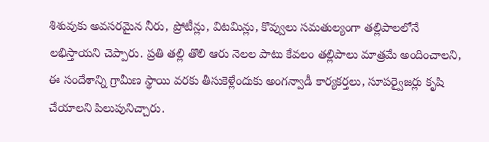శిశువుకు అవసరమైన నీరు, ప్రోటీన్లు, విటమిన్లు, కొవ్వులు సమతుల్యంగా తల్లిపాలలోనే లభిస్తాయని చెప్పారు. ప్రతి తల్లి తొలి ఆరు నెలల పాటు కేవలం తల్లిపాలు మాత్రమే అందించాలని, ఈ సందేశాన్ని గ్రామీణ స్థాయి వరకు తీసుకెళ్లేందుకు అంగన్వాడీ కార్యకర్తలు, సూపర్వైజర్లు కృషి చేయాలని పిలుపునిచ్చారు.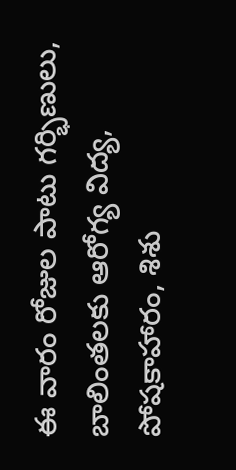ఈ వారం రోజుల పాటు గర్భిణులు, బాలింతలకు ఆరోగ్య విద్య, పోషకాహారం, శిశు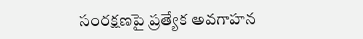సంరక్షణపై ప్రత్యేక అవగాహన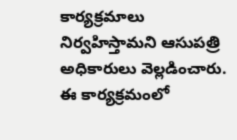కార్యక్రమాలు నిర్వహిస్తామని ఆసుపత్రి అధికారులు వెల్లడించారు. ఈ కార్యక్రమంలో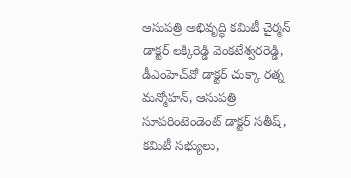ఆసుపత్రి అభివృద్ధి కమిటీ చైర్మన్ డాక్టర్ లక్కిరెడ్డి వెంకటేశ్వరరెడ్డి, డీఎంహెచ్‌వో డాక్టర్ చుక్కా రత్న మన్మోహన్, ఆసుపత్రి సూపరింటెండెంట్ డాక్టర్ సతీష్, కమిటీ సభ్యులు,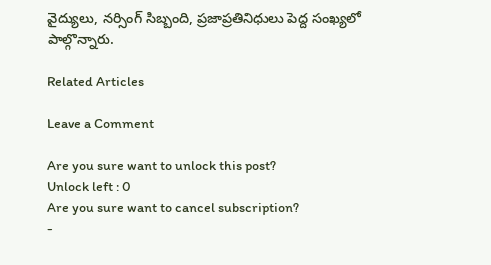వైద్యులు, నర్సింగ్ సిబ్బంది, ప్రజాప్రతినిధులు పెద్ద సంఖ్యలో పాల్గొన్నారు.

Related Articles

Leave a Comment

Are you sure want to unlock this post?
Unlock left : 0
Are you sure want to cancel subscription?
-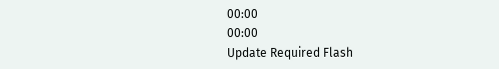00:00
00:00
Update Required Flash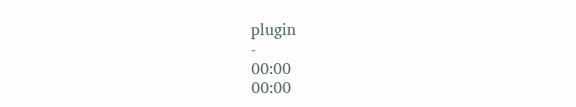plugin
-
00:00
00:00